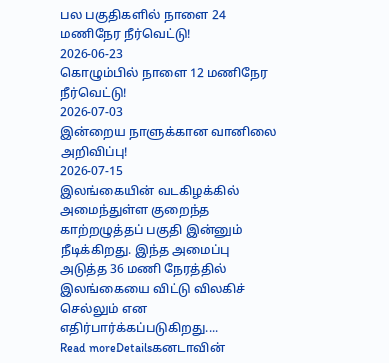பல பகுதிகளில் நாளை 24 மணிநேர நீர்வெட்டு!
2026-06-23
கொழும்பில் நாளை 12 மணிநேர நீர்வெட்டு!
2026-07-03
இன்றைய நாளுக்கான வானிலை அறிவிப்பு!
2026-07-15
இலங்கையின் வடகிழக்கில் அமைந்துள்ள குறைந்த காற்றழுத்தப் பகுதி இன்னும் நீடிக்கிறது. இந்த அமைப்பு அடுத்த 36 மணி நேரத்தில் இலங்கையை விட்டு விலகிச் செல்லும் என எதிர்பார்க்கப்படுகிறது....
Read moreDetailsகனடாவின்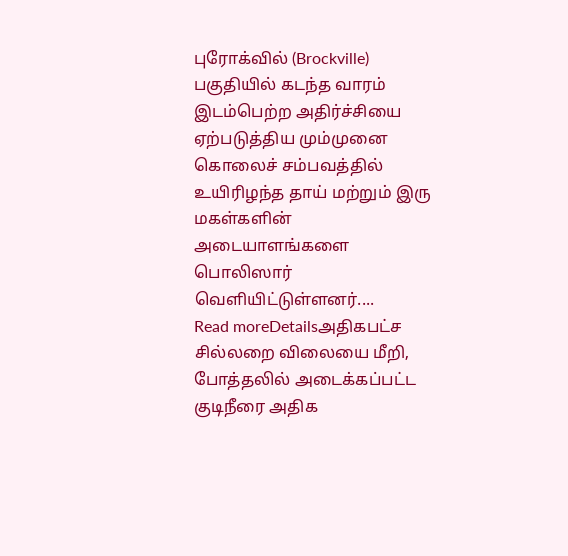புரோக்வில் (Brockville) பகுதியில் கடந்த வாரம் இடம்பெற்ற அதிர்ச்சியை ஏற்படுத்திய மும்முனை கொலைச் சம்பவத்தில் உயிரிழந்த தாய் மற்றும் இரு மகள்களின் அடையாளங்களை பொலிஸார் வெளியிட்டுள்ளனர்....
Read moreDetailsஅதிகபட்ச சில்லறை விலையை மீறி, போத்தலில் அடைக்கப்பட்ட குடிநீரை அதிக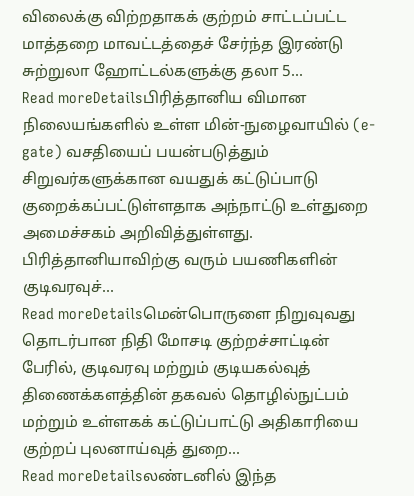விலைக்கு விற்றதாகக் குற்றம் சாட்டப்பட்ட மாத்தறை மாவட்டத்தைச் சேர்ந்த இரண்டு சுற்றுலா ஹோட்டல்களுக்கு தலா 5...
Read moreDetailsபிரித்தானிய விமான நிலையங்களில் உள்ள மின்-நுழைவாயில் (e-gate) வசதியைப் பயன்படுத்தும் சிறுவர்களுக்கான வயதுக் கட்டுப்பாடு குறைக்கப்பட்டுள்ளதாக அந்நாட்டு உள்துறை அமைச்சகம் அறிவித்துள்ளது. பிரித்தானியாவிற்கு வரும் பயணிகளின் குடிவரவுச்...
Read moreDetailsமென்பொருளை நிறுவுவது தொடர்பான நிதி மோசடி குற்றச்சாட்டின் பேரில், குடிவரவு மற்றும் குடியகல்வுத் திணைக்களத்தின் தகவல் தொழில்நுட்பம் மற்றும் உள்ளகக் கட்டுப்பாட்டு அதிகாரியை குற்றப் புலனாய்வுத் துறை...
Read moreDetailsலண்டனில் இந்த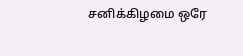சனிக்கிழமை ஒரே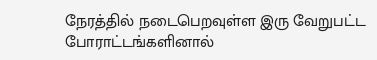நேரத்தில் நடைபெறவுள்ள இரு வேறுபட்ட போராட்டங்களினால்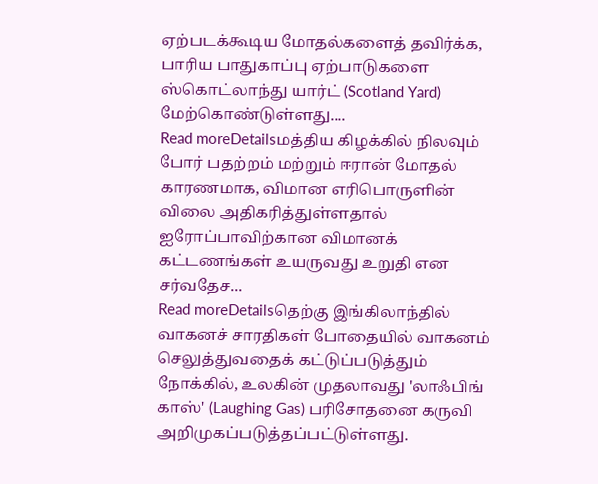ஏற்படக்கூடிய மோதல்களைத் தவிர்க்க, பாரிய பாதுகாப்பு ஏற்பாடுகளை ஸ்கொட்லாந்து யார்ட் (Scotland Yard) மேற்கொண்டுள்ளது....
Read moreDetailsமத்திய கிழக்கில் நிலவும் போர் பதற்றம் மற்றும் ஈரான் மோதல் காரணமாக, விமான எரிபொருளின் விலை அதிகரித்துள்ளதால் ஐரோப்பாவிற்கான விமானக் கட்டணங்கள் உயருவது உறுதி என சர்வதேச...
Read moreDetailsதெற்கு இங்கிலாந்தில் வாகனச் சாரதிகள் போதையில் வாகனம் செலுத்துவதைக் கட்டுப்படுத்தும் நோக்கில், உலகின் முதலாவது 'லாஃபிங் காஸ்' (Laughing Gas) பரிசோதனை கருவி அறிமுகப்படுத்தப்பட்டுள்ளது.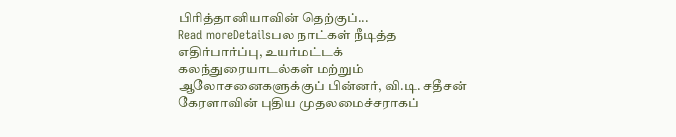பிரித்தானியாவின் தெற்குப்...
Read moreDetailsபல நாட்கள் நீடித்த எதிர்பார்ப்பு, உயர்மட்டக் கலந்துரையாடல்கள் மற்றும் ஆலோசனைகளுக்குப் பின்னர், வி.டி. சதீசன் கேரளாவின் புதிய முதலமைச்சராகப்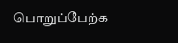பொறுப்பேற்க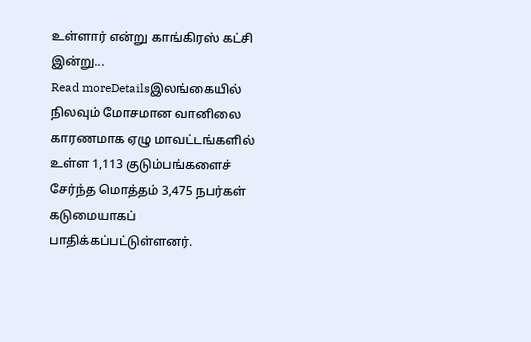உள்ளார் என்று காங்கிரஸ் கட்சி இன்று...
Read moreDetailsஇலங்கையில் நிலவும் மோசமான வானிலை காரணமாக ஏழு மாவட்டங்களில் உள்ள 1,113 குடும்பங்களைச் சேர்ந்த மொத்தம் 3,475 நபர்கள் கடுமையாகப் பாதிக்கப்பட்டுள்ளனர்.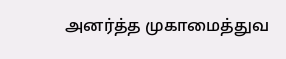அனர்த்த முகாமைத்துவ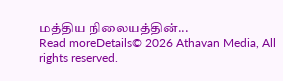மத்திய நிலையத்தின்...
Read moreDetails© 2026 Athavan Media, All rights reserved.